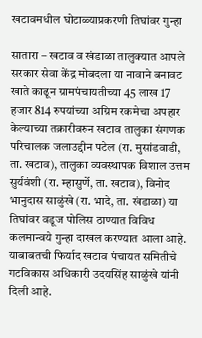खटावमधील घोटाळ्याप्रकरणी तिघांवर गुन्हा

सातारा – खटाव व खंडाळा तालुक्यात आपले सरकार सेवा केंद्र मोबदला या नावाने बनावट खाते काढून ग्रामपंचायतीच्या 45 लाख 17 हजार 814 रुपयांच्या अग्रिम रकमेचा अपहार केल्याच्या तक्रारीवरुन खटाव तालुका संगणक परिचालक जलाउद्दीन पटेल (रा. मुसांडवाडी, ता. खटाव), तालुका व्यवस्थापक विशाल उत्तम सुर्यवंशी (रा. म्हासुर्णे, ता. खटाव), विनोद भानुदास साळुंखे (रा. भादे, ता. खंडाळा) या तिघांवर वडूज पोलिस ठाण्यात विविध कलमान्वये गुन्हा दाखल करण्यात आला आहे.
याबाबतची फिर्याद खटाव पंचायत समितीचे गटविकास अधिकारी उदयसिंह साळुंखे यांनी दिली आहे.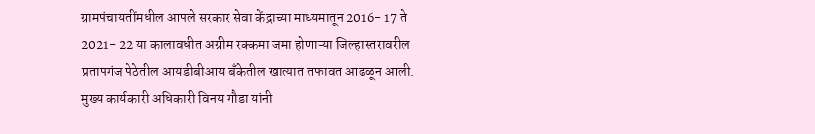ग्रामपंचायतींमधील आपले सरकार सेवा केंद्राच्या माध्यमातून 2016- 17 ते 2021- 22 या कालावधीत अग्रीम रक्कमा जमा होणाऱ्या जिल्हास्तरावरील प्रतापगंज पेठेतील आयडीबीआय बॅंकेतील खात्यात तफावत आढळून आली. मुख्य कार्यकारी अधिकारी विनय गौडा यांनी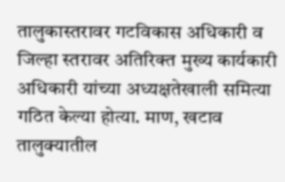तालुकास्तरावर गटविकास अधिकारी व जिल्हा स्तरावर अतिरिक्त मुख्य कार्यकारी अधिकारी यांच्या अध्यक्षतेखाली समित्या गठित केल्या होत्या. माण, खटाव तालुक्यातील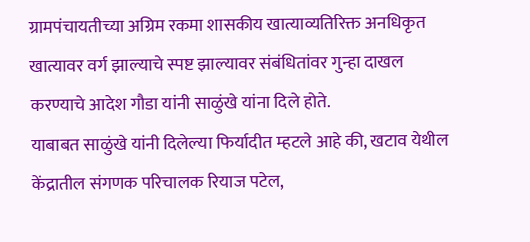ग्रामपंचायतीच्या अग्रिम रकमा शासकीय खात्याव्यतिरिक्त अनधिकृत खात्यावर वर्ग झाल्याचे स्पष्ट झाल्यावर संबंधितांवर गुन्हा दाखल करण्याचे आदेश गौडा यांनी साळुंखे यांना दिले होते.
याबाबत साळुंखे यांनी दिलेल्या फिर्यादीत म्हटले आहे की, खटाव येथील केंद्रातील संगणक परिचालक रियाज पटेल,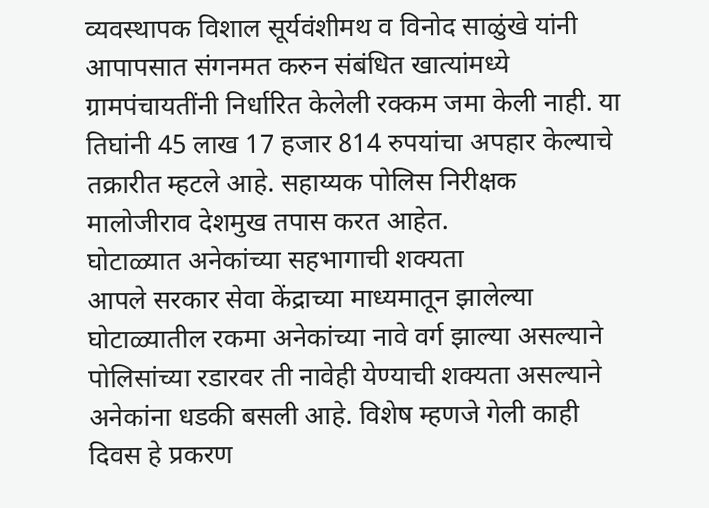व्यवस्थापक विशाल सूर्यवंशीमथ व विनोद साळुंखे यांनी आपापसात संगनमत करुन संबंधित खात्यांमध्ये ग्रामपंचायतींनी निर्धारित केलेली रक्कम जमा केली नाही. या तिघांनी 45 लाख 17 हजार 814 रुपयांचा अपहार केल्याचे तक्रारीत म्हटले आहे. सहाय्यक पोलिस निरीक्षक मालोजीराव देशमुख तपास करत आहेत.
घोटाळ्यात अनेकांच्या सहभागाची शक्यता
आपले सरकार सेवा केंद्राच्या माध्यमातून झालेल्या घोटाळ्यातील रकमा अनेकांच्या नावे वर्ग झाल्या असल्याने पोलिसांच्या रडारवर ती नावेही येण्याची शक्यता असल्याने अनेकांना धडकी बसली आहे. विशेष म्हणजे गेली काही दिवस हे प्रकरण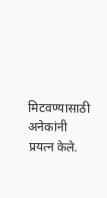मिटवण्यासाठी अनेकांनी प्रयत्न केले.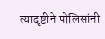त्यादृष्टीने पोलिसांनी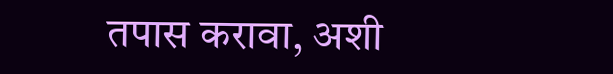तपास करावा, अशी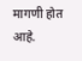मागणी होत आहे.